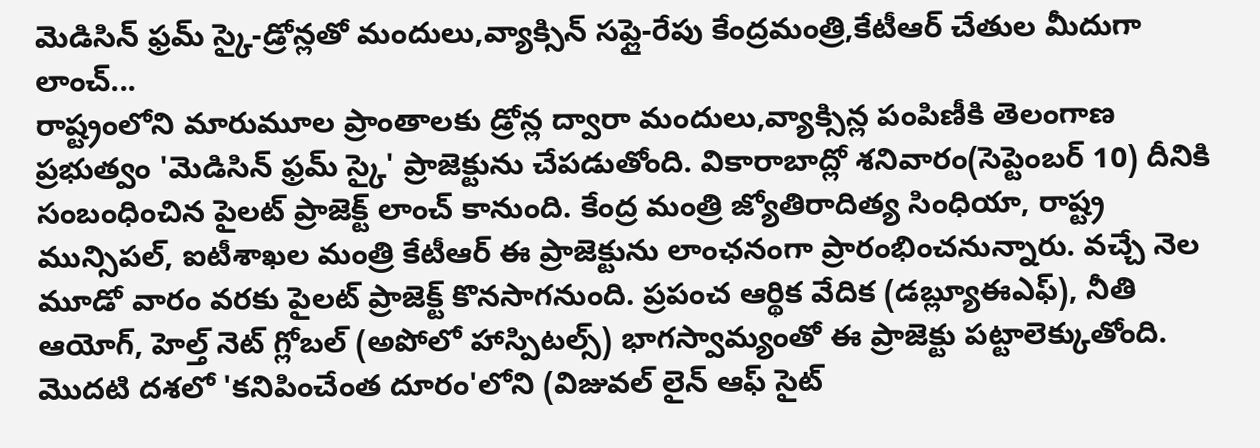మెడిసిన్ ఫ్రమ్ స్కై-డ్రోన్లతో మందులు,వ్యాక్సిన్ సప్లై-రేపు కేంద్రమంత్రి,కేటీఆర్ చేతుల మీదుగా లాంచ్...
రాష్ట్రంలోని మారుమూల ప్రాంతాలకు డ్రోన్ల ద్వారా మందులు,వ్యాక్సిన్ల పంపిణీకి తెలంగాణ ప్రభుత్వం 'మెడిసిన్ ఫ్రమ్ స్కై' ప్రాజెక్టును చేపడుతోంది. వికారాబాద్లో శనివారం(సెప్టెంబర్ 10) దీనికి సంబంధించిన పైలట్ ప్రాజెక్ట్ లాంచ్ కానుంది. కేంద్ర మంత్రి జ్యోతిరాదిత్య సింధియా, రాష్ట్ర మున్సిపల్, ఐటీశాఖల మంత్రి కేటీఆర్ ఈ ప్రాజెక్టును లాంఛనంగా ప్రారంభించనున్నారు. వచ్చే నెల మూడో వారం వరకు పైలట్ ప్రాజెక్ట్ కొనసాగనుంది. ప్రపంచ ఆర్థిక వేదిక (డబ్ల్యూఈఎఫ్), నీతి ఆయోగ్, హెల్త్ నెట్ గ్లోబల్ (అపోలో హాస్పిటల్స్) భాగస్వామ్యంతో ఈ ప్రాజెక్టు పట్టాలెక్కుతోంది.
మొదటి దశలో 'కనిపించేంత దూరం'లోని (విజువల్ లైన్ ఆఫ్ సైట్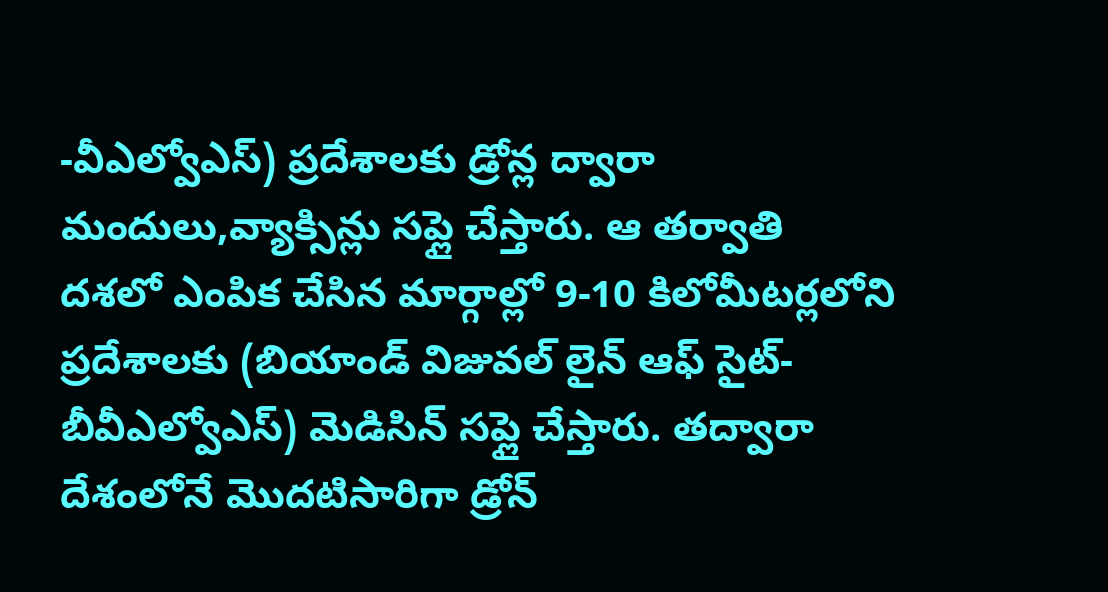-వీఎల్వోఎస్) ప్రదేశాలకు డ్రోన్ల ద్వారా మందులు,వ్యాక్సిన్లు సప్లై చేస్తారు. ఆ తర్వాతి దశలో ఎంపిక చేసిన మార్గాల్లో 9-10 కిలోమీటర్లలోని ప్రదేశాలకు (బియాండ్ విజువల్ లైన్ ఆఫ్ సైట్-బీవీఎల్వోఎస్) మెడిసిన్ సప్లై చేస్తారు. తద్వారా దేశంలోనే మొదటిసారిగా డ్రోన్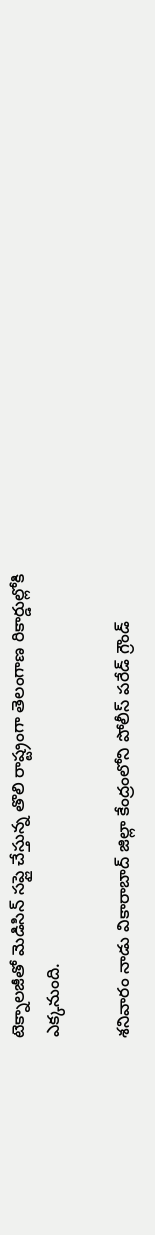టెక్నాలజీతో మెడిసిన్ సప్లై చేస్తున్న తొలి రాష్ట్రంగా తెలంగాణ రికార్డుల్లోకి ఎక్కనుంది.

శనివారం నాడు వికారాబాద్ జిల్లా కేంద్రంలోని పోలీస్ పరేడ్ గ్రౌండ్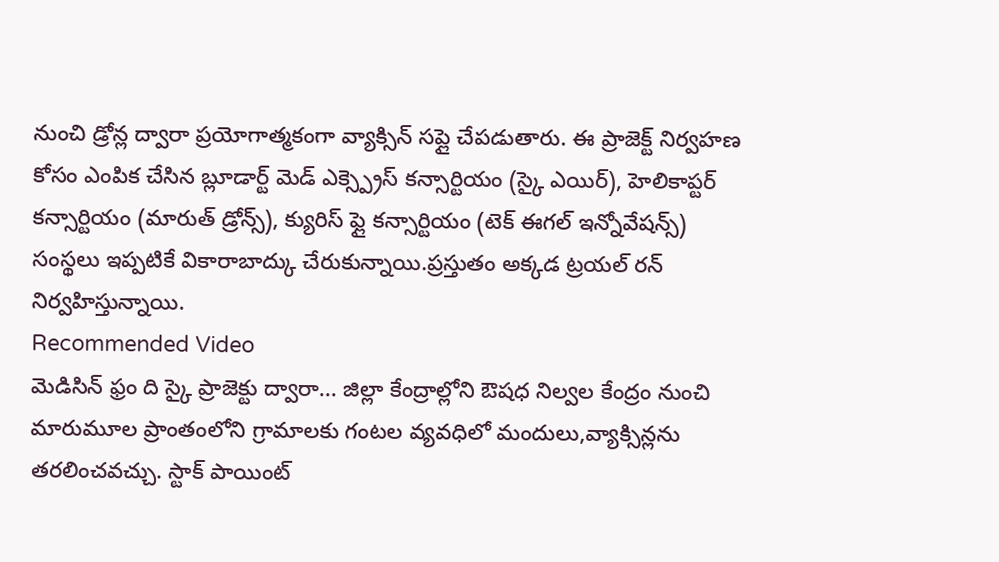నుంచి డ్రోన్ల ద్వారా ప్రయోగాత్మకంగా వ్యాక్సిన్ సప్లై చేపడుతారు. ఈ ప్రాజెక్ట్ నిర్వహణ కోసం ఎంపిక చేసిన బ్లూడార్ట్ మెడ్ ఎక్స్ప్రెస్ కన్సార్టియం (స్కై ఎయిర్), హెలికాప్టర్ కన్సార్టియం (మారుత్ డ్రోన్స్), క్యురిస్ ఫ్లై కన్సార్టియం (టెక్ ఈగల్ ఇన్నోవేషన్స్) సంస్థలు ఇప్పటికే వికారాబాద్కు చేరుకున్నాయి.ప్రస్తుతం అక్కడ ట్రయల్ రన్ నిర్వహిస్తున్నాయి.
Recommended Video
మెడిసిన్ ఫ్రం ది స్కై ప్రాజెక్టు ద్వారా... జిల్లా కేంద్రాల్లోని ఔషధ నిల్వల కేంద్రం నుంచి మారుమూల ప్రాంతంలోని గ్రామాలకు గంటల వ్యవధిలో మందులు,వ్యాక్సిన్లను తరలించవచ్చు. స్టాక్ పాయింట్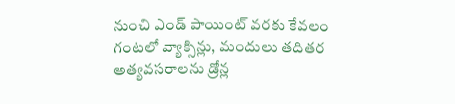నుంచి ఎండ్ పాయింట్ వరకు కేవలం గంటలో వ్యాక్సిన్లు, మందులు తదితర అత్యవసరాలను డ్రోన్ల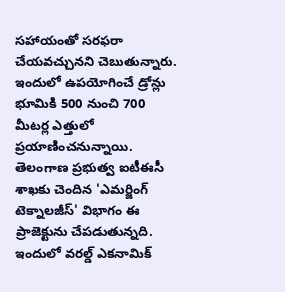సహాయంతో సరఫరా చేయవచ్చునని చెబుతున్నారు. ఇందులో ఉపయోగించే డ్రోన్లు భూమికి 500 నుంచి 700 మీటర్ల ఎత్తులో ప్రయాణించనున్నాయి. తెలంగాణ ప్రభుత్వ ఐటీఈసీ శాఖకు చెందిన 'ఎమర్జింగ్ టెక్నాలజీస్' విభాగం ఈ ప్రాజెక్టును చేపడుతున్నది. ఇందులో వరల్డ్ ఎకనామిక్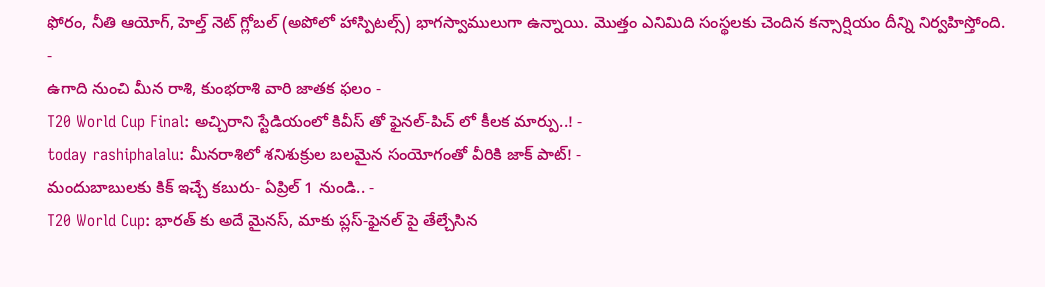ఫోరం, నీతి ఆయోగ్, హెల్త్ నెట్ గ్లోబల్ (అపోలో హాస్పిటల్స్) భాగస్వాములుగా ఉన్నాయి. మొత్తం ఎనిమిది సంస్థలకు చెందిన కన్సార్షియం దీన్ని నిర్వహిస్తోంది.
-
ఉగాది నుంచి మీన రాశి, కుంభరాశి వారి జాతక ఫలం -
T20 World Cup Final: అచ్చిరాని స్టేడియంలో కివీస్ తో ఫైనల్-పిచ్ లో కీలక మార్పు..! -
today rashiphalalu: మీనరాశిలో శనిశుక్రుల బలమైన సంయోగంతో వీరికి జాక్ పాట్! -
మందుబాబులకు కిక్ ఇచ్చే కబురు- ఏప్రిల్ 1 నుండి.. -
T20 World Cup: భారత్ కు అదే మైనస్, మాకు ప్లస్-ఫైనల్ పై తేల్చేసిన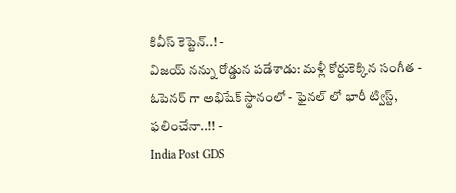కివీస్ కెప్టెన్..! -
విజయ్ నన్ను రోడ్డున పడేశాడు: మళ్లీ కోర్టుకెక్కిన సంగీత -
ఓపెనర్ గా అభిషేక్ స్థానంలో - ఫైనల్ లో భారీ ట్విస్ట్, ఫలించేనా..!! -
India Post GDS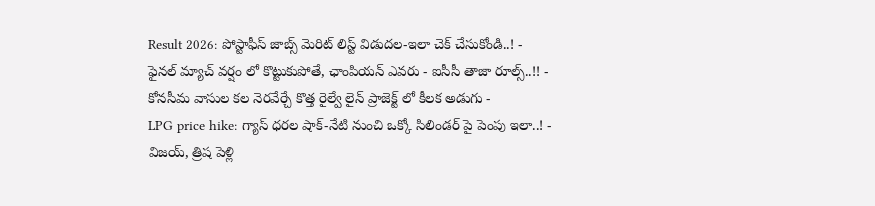Result 2026: పోస్టాఫీస్ జాబ్స్ మెరిట్ లిస్ట్ విడుదల-ఇలా చెక్ చేసుకోండి..! -
ఫైనల్ మ్యాచ్ వర్షం లో కొట్టుకుపోతే, ఛాంపియన్ ఎవరు - ఐసీసీ తాజా రూల్స్..!! -
కోనసీమ వాసుల కల నెరవేర్చే కొత్త రైల్వే లైన్ ప్రాజెక్ట్ లో కీలక అడుగు -
LPG price hike: గ్యాస్ ధరల షాక్-నేటి నుంచి ఒక్కో సిలిండర్ పై పెంపు ఇలా..! -
విజయ్, త్రిష పెళ్లి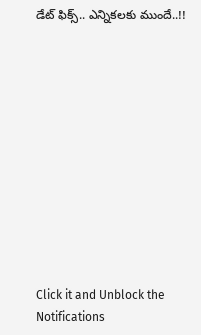డేట్ ఫిక్స్.. ఎన్నికలకు ముందే..!!












Click it and Unblock the Notifications